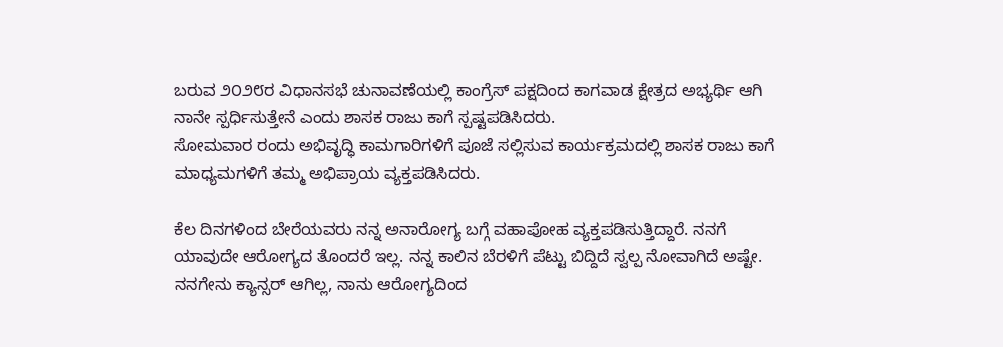ಬರುವ ೨೦೨೮ರ ವಿಧಾನಸಭೆ ಚುನಾವಣೆಯಲ್ಲಿ ಕಾಂಗ್ರೆಸ್ ಪಕ್ಷದಿಂದ ಕಾಗವಾಡ ಕ್ಷೇತ್ರದ ಅಭ್ಯರ್ಥಿ ಆಗಿ ನಾನೇ ಸ್ಪರ್ಧಿಸುತ್ತೇನೆ ಎಂದು ಶಾಸಕ ರಾಜು ಕಾಗೆ ಸ್ಪಷ್ಟಪಡಿಸಿದರು.
ಸೋಮವಾರ ರಂದು ಅಭಿವೃದ್ಧಿ ಕಾಮಗಾರಿಗಳಿಗೆ ಪೂಜೆ ಸಲ್ಲಿಸುವ ಕಾರ್ಯಕ್ರಮದಲ್ಲಿ ಶಾಸಕ ರಾಜು ಕಾಗೆ ಮಾಧ್ಯಮಗಳಿಗೆ ತಮ್ಮ ಅಭಿಪ್ರಾಯ ವ್ಯಕ್ತಪಡಿಸಿದರು.

ಕೆಲ ದಿನಗಳಿಂದ ಬೇರೆಯವರು ನನ್ನ ಅನಾರೋಗ್ಯ ಬಗ್ಗೆ ವಹಾಪೋಹ ವ್ಯಕ್ತಪಡಿಸುತ್ತಿದ್ದಾರೆ. ನನಗೆ ಯಾವುದೇ ಆರೋಗ್ಯದ ತೊಂದರೆ ಇಲ್ಲ. ನನ್ನ ಕಾಲಿನ ಬೆರಳಿಗೆ ಪೆಟ್ಟು ಬಿದ್ದಿದೆ ಸ್ವಲ್ಪ ನೋವಾಗಿದೆ ಅಷ್ಟೇ. ನನಗೇನು ಕ್ಯಾನ್ಸರ್ ಆಗಿಲ್ಲ, ನಾನು ಆರೋಗ್ಯದಿಂದ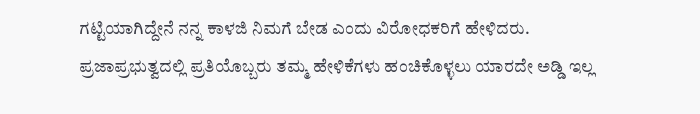ಗಟ್ಟಿಯಾಗಿದ್ದೇನೆ ನನ್ನ ಕಾಳಜಿ ನಿಮಗೆ ಬೇಡ ಎಂದು ವಿರೋಧಕರಿಗೆ ಹೇಳಿದರು.
ಪ್ರಜಾಪ್ರಭುತ್ವದಲ್ಲಿ ಪ್ರತಿಯೊಬ್ಬರು ತಮ್ಮ ಹೇಳಿಕೆಗಳು ಹಂಚಿಕೊಳ್ಳಲು ಯಾರದೇ ಅಡ್ಡಿ ಇಲ್ಲ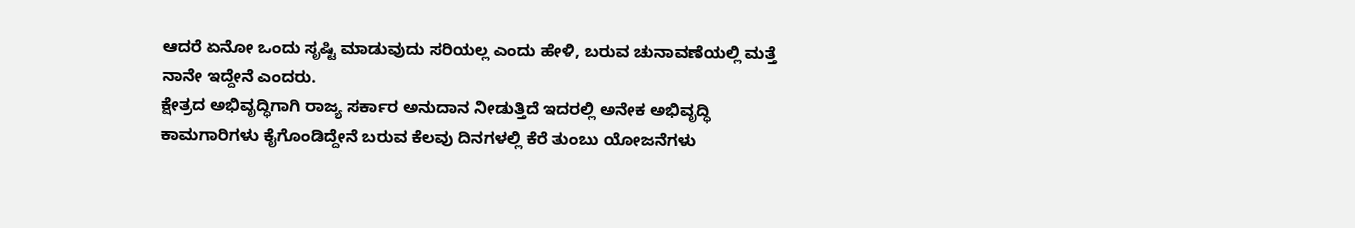ಆದರೆ ಏನೋ ಒಂದು ಸೃಷ್ಟಿ ಮಾಡುವುದು ಸರಿಯಲ್ಲ ಎಂದು ಹೇಳಿ, ಬರುವ ಚುನಾವಣೆಯಲ್ಲಿ ಮತ್ತೆ ನಾನೇ ಇದ್ದೇನೆ ಎಂದರು.
ಕ್ಷೇತ್ರದ ಅಭಿವೃದ್ಧಿಗಾಗಿ ರಾಜ್ಯ ಸರ್ಕಾರ ಅನುದಾನ ನೀಡುತ್ತಿದೆ ಇದರಲ್ಲಿ ಅನೇಕ ಅಭಿವೃದ್ಧಿ ಕಾಮಗಾರಿಗಳು ಕೈಗೊಂಡಿದ್ದೇನೆ ಬರುವ ಕೆಲವು ದಿನಗಳಲ್ಲಿ ಕೆರೆ ತುಂಬು ಯೋಜನೆಗಳು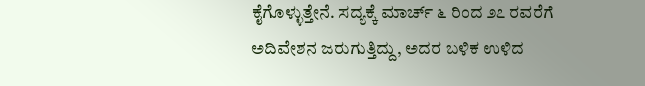ಕೈಗೊಳ್ಳುತ್ತೇನೆ. ಸದ್ಯಕ್ಕೆ ಮಾರ್ಚ್ ೬ ರಿಂದ ೨೭ ರವರೆಗೆ ಅದಿವೇಶನ ಜರುಗುತ್ತಿದ್ದು, ಅದರ ಬಳಿಕ ಉಳಿದ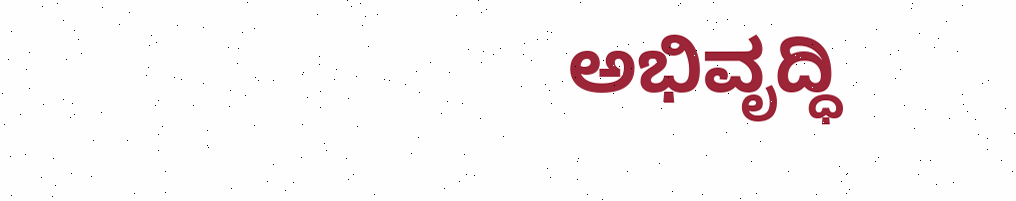ಅಭಿವೃದ್ಧಿ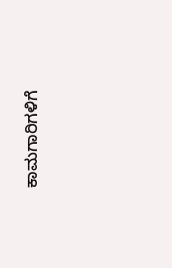ಕಾಮಗಾರಿಗಳಿಗೆ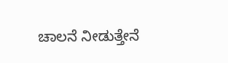ಚಾಲನೆ ನೀಡುತ್ತೇನೆ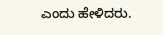ಎಂದು ಹೇಳಿದರು.